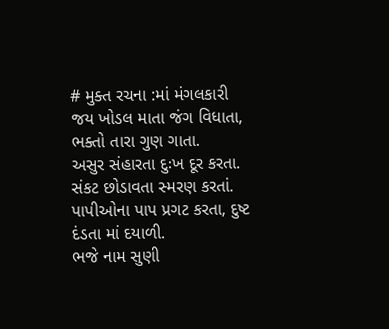# મુક્ત રચના :માં મંગલકારી
જય ખોડલ માતા જંગ વિધાતા, ભક્તો તારા ગુણ ગાતા.
અસુર સંહારતા દુઃખ દૂર કરતા.
સંકટ છોડાવતા સ્મરણ કરતાં.
પાપીઓના પાપ પ્રગટ કરતા, દુષ્ટ દંડતા માં દયાળી.
ભજે નામ સુણી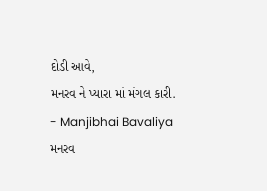દોડી આવે,
મનરવ ને પ્યારા માં મંગલ કારી.
- Manjibhai Bavaliya મનરવ